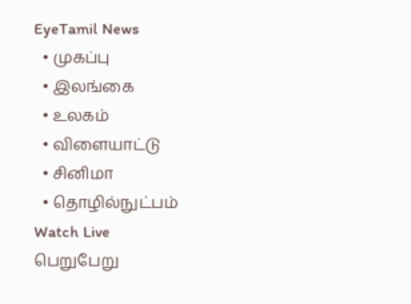EyeTamil News
  • முகப்பு
  • இலங்கை
  • உலகம்
  • விளையாட்டு
  • சினிமா
  • தொழில்நுட்பம்
Watch Live
பெறுபேறு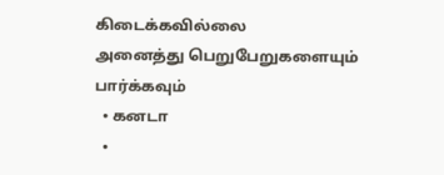கிடைக்கவில்லை
அனைத்து பெறுபேறுகளையும் பார்க்கவும்
  • கனடா
  •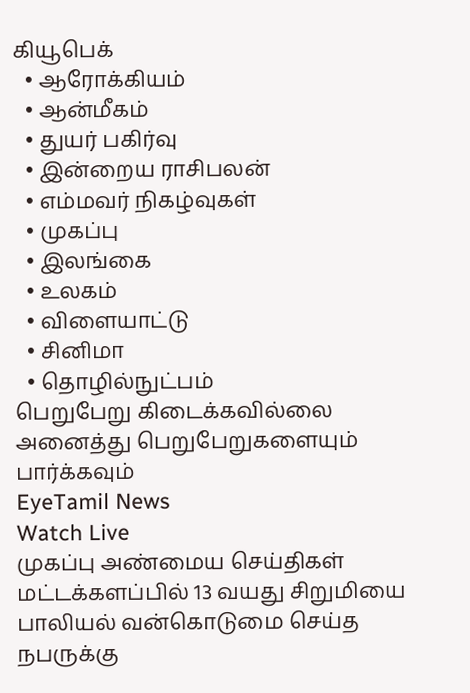கியூபெக்
  • ஆரோக்கியம்
  • ஆன்மீகம்
  • துயர் பகிர்வு
  • இன்றைய ராசிபலன்
  • எம்மவர் நிகழ்வுகள்
  • முகப்பு
  • இலங்கை
  • உலகம்
  • விளையாட்டு
  • சினிமா
  • தொழில்நுட்பம்
பெறுபேறு கிடைக்கவில்லை
அனைத்து பெறுபேறுகளையும் பார்க்கவும்
EyeTamil News
Watch Live
முகப்பு அண்மைய செய்திகள்
மட்டக்களப்பில் 13 வயது சிறுமியை பாலியல் வன்கொடுமை செய்த நபருக்கு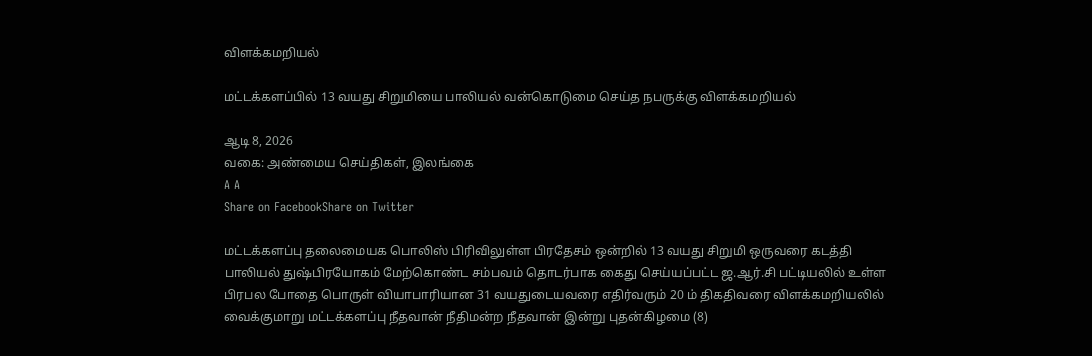விளக்கமறியல்

மட்டக்களப்பில் 13 வயது சிறுமியை பாலியல் வன்கொடுமை செய்த நபருக்கு விளக்கமறியல்

ஆடி 8, 2026
வகை: அண்மைய செய்திகள், இலங்கை
A A
Share on FacebookShare on Twitter

மட்டக்களப்பு தலைமையக பொலிஸ் பிரிவிலுள்ள பிரதேசம் ஒன்றில் 13 வயது சிறுமி ஒருவரை கடத்தி பாலியல் துஷ்பிரயோகம் மேற்கொண்ட சம்பவம் தொடர்பாக கைது செய்யப்பட்ட ஜ.ஆர்.சி பட்டியலில் உள்ள பிரபல போதை பொருள் வியாபாரியான 31 வயதுடையவரை எதிர்வரும் 20 ம் திகதிவரை விளக்கமறியலில் வைக்குமாறு மட்டக்களப்பு நீதவான் நீதிமன்ற நீதவான் இன்று புதன்கிழமை (8)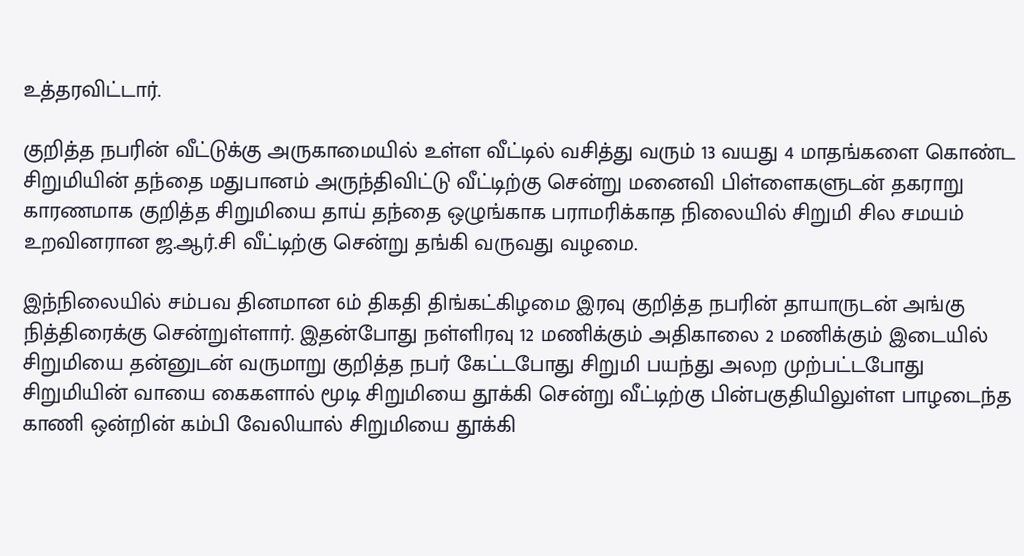உத்தரவிட்டார்.

குறித்த நபரின் வீட்டுக்கு அருகாமையில் உள்ள வீட்டில் வசித்து வரும் 13 வயது 4 மாதங்களை கொண்ட சிறுமியின் தந்தை மதுபானம் அருந்திவிட்டு வீட்டிற்கு சென்று மனைவி பிள்ளைகளுடன் தகராறு காரணமாக குறித்த சிறுமியை தாய் தந்தை ஒழுங்காக பராமரிக்காத நிலையில் சிறுமி சில சமயம் உறவினரான ஜ.ஆர்.சி வீட்டிற்கு சென்று தங்கி வருவது வழமை.

இந்நிலையில் சம்பவ தினமான 6ம் திகதி திங்கட்கிழமை இரவு குறித்த நபரின் தாயாருடன் அங்கு நித்திரைக்கு சென்றுள்ளார். இதன்போது நள்ளிரவு 12 மணிக்கும் அதிகாலை 2 மணிக்கும் இடையில் சிறுமியை தன்னுடன் வருமாறு குறித்த நபர் கேட்டபோது சிறுமி பயந்து அலற முற்பட்டபோது சிறுமியின் வாயை கைகளால் மூடி சிறுமியை தூக்கி சென்று வீட்டிற்கு பின்பகுதியிலுள்ள பாழடைந்த காணி ஒன்றின் கம்பி வேலியால் சிறுமியை தூக்கி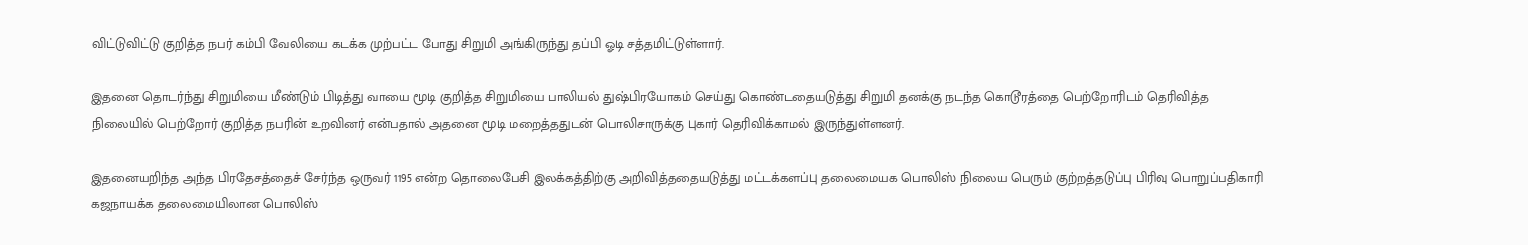விட்டுவிட்டு குறித்த நபர் கம்பி வேலியை கடக்க முற்பட்ட போது சிறுமி அங்கிருந்து தப்பி ஓடி சத்தமிட்டுள்ளார்.

இதனை தொடர்ந்து சிறுமியை மீண்டும் பிடித்து வாயை மூடி குறித்த சிறுமியை பாலியல் துஷ்பிரயோகம் செய்து கொண்டதையடுத்து சிறுமி தனக்கு நடந்த கொடூரத்தை பெற்றோரிடம் தெரிவித்த நிலையில் பெற்றோர் குறித்த நபரின் உறவினர் என்பதால் அதனை மூடி மறைத்ததுடன் பொலிசாருக்கு புகார் தெரிவிக்காமல் இருந்துள்ளனர்.

இதனையறிந்த அந்த பிரதேசத்தைச் சேர்ந்த ஒருவர் 1195 என்ற தொலைபேசி இலக்கத்திற்கு அறிவித்ததையடுத்து மட்டக்களப்பு தலைமையக பொலிஸ் நிலைய பெரும் குற்றத்தடுப்பு பிரிவு பொறுப்பதிகாரி கஜநாயக்க தலைமையிலான பொலிஸ்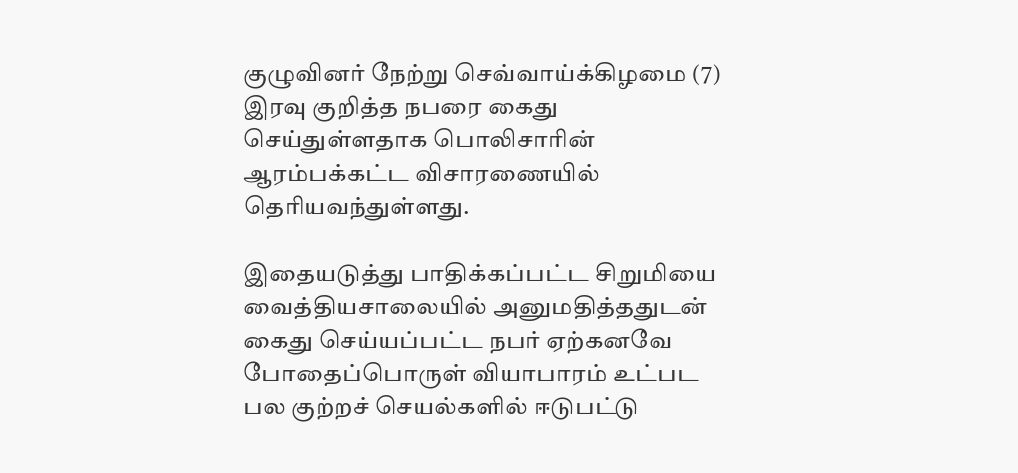குழுவினர் நேற்று செவ்வாய்க்கிழமை (7) இரவு குறித்த நபரை கைது செய்துள்ளதாக பொலிசாரின் ஆரம்பக்கட்ட விசாரணையில் தெரியவந்துள்ளது.

இதையடுத்து பாதிக்கப்பட்ட சிறுமியை வைத்தியசாலையில் அனுமதித்ததுடன் கைது செய்யப்பட்ட நபர் ஏற்கனவே போதைப்பொருள் வியாபாரம் உட்பட பல குற்றச் செயல்களில் ஈடுபட்டு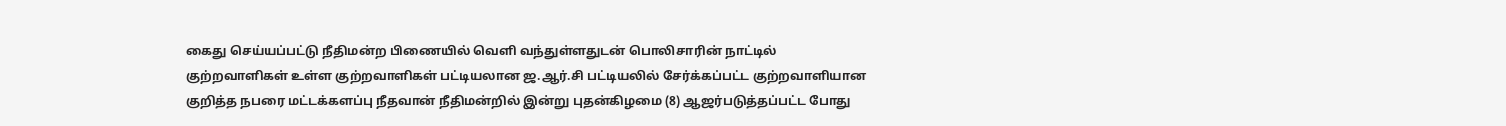கைது செய்யப்பட்டு நீதிமன்ற பிணையில் வெளி வந்துள்ளதுடன் பொலிசாரின் நாட்டில் குற்றவாளிகள் உள்ள குற்றவாளிகள் பட்டியலான ஜ.ஆர்.சி பட்டியலில் சேர்க்கப்பட்ட குற்றவாளியான குறித்த நபரை மட்டக்களப்பு நீதவான் நீதிமன்றில் இன்று புதன்கிழமை (8) ஆஜர்படுத்தப்பட்ட போது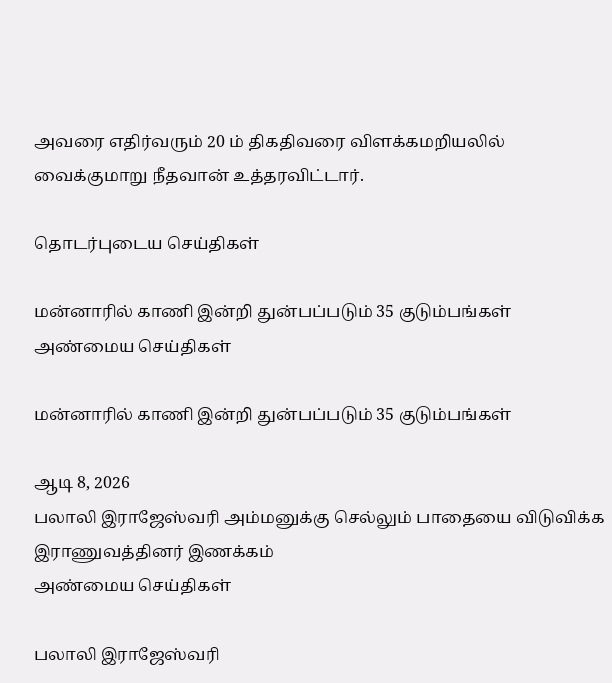அவரை எதிர்வரும் 20 ம் திகதிவரை விளக்கமறியலில் வைக்குமாறு நீதவான் உத்தரவிட்டார்.

தொடர்புடைய செய்திகள்

மன்னாரில் காணி இன்றி துன்பப்படும் 35 குடும்பங்கள்
அண்மைய செய்திகள்

மன்னாரில் காணி இன்றி துன்பப்படும் 35 குடும்பங்கள்

ஆடி 8, 2026
பலாலி இராஜேஸ்வரி அம்மனுக்கு செல்லும் பாதையை விடுவிக்க இராணுவத்தினர் இணக்கம்
அண்மைய செய்திகள்

பலாலி இராஜேஸ்வரி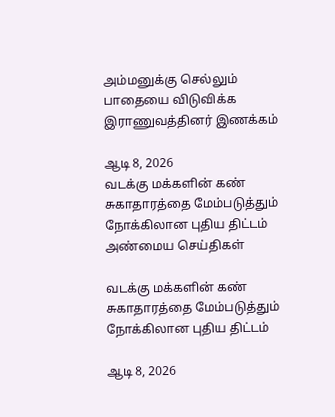அம்மனுக்கு செல்லும் பாதையை விடுவிக்க இராணுவத்தினர் இணக்கம்

ஆடி 8, 2026
வடக்கு மக்களின் கண் சுகாதாரத்தை மேம்படுத்தும் நோக்கிலான புதிய திட்டம்
அண்மைய செய்திகள்

வடக்கு மக்களின் கண் சுகாதாரத்தை மேம்படுத்தும் நோக்கிலான புதிய திட்டம்

ஆடி 8, 2026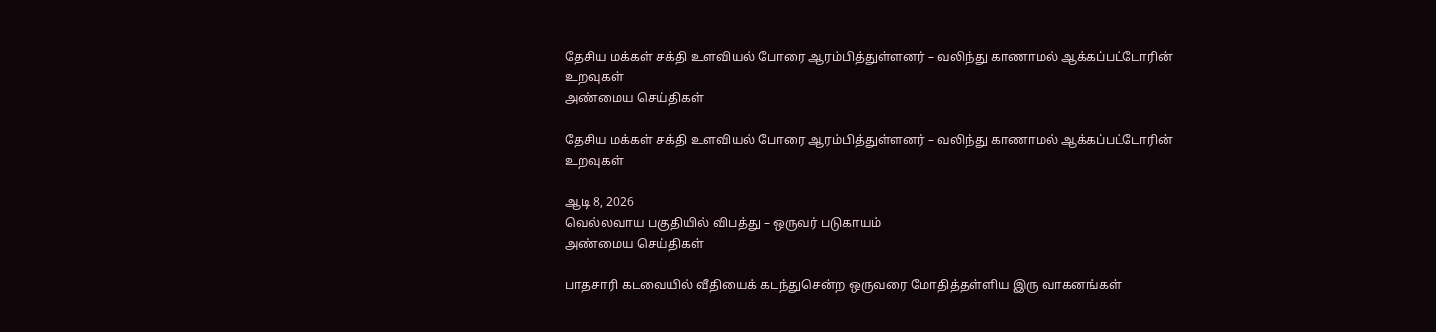தேசிய மக்கள் சக்தி உளவியல் போரை ஆரம்பித்துள்ளனர் – வலிந்து காணாமல் ஆக்கப்பட்டோரின் உறவுகள்
அண்மைய செய்திகள்

தேசிய மக்கள் சக்தி உளவியல் போரை ஆரம்பித்துள்ளனர் – வலிந்து காணாமல் ஆக்கப்பட்டோரின் உறவுகள்

ஆடி 8, 2026
வெல்லவாய பகுதியில் விபத்து – ஒருவர் படுகாயம்
அண்மைய செய்திகள்

பாதசாரி கடவையில் வீதியைக் கடந்துசென்ற ஒருவரை மோதித்தள்ளிய இரு வாகனங்கள்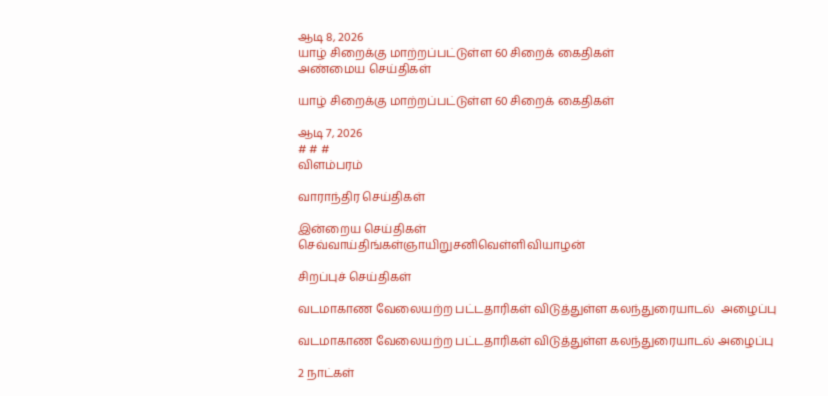ஆடி 8, 2026
யாழ் சிறைக்கு மாற்றப்பட்டுள்ள 60 சிறைக் கைதிகள்
அண்மைய செய்திகள்

யாழ் சிறைக்கு மாற்றப்பட்டுள்ள 60 சிறைக் கைதிகள்

ஆடி 7, 2026
# # #
விளம்பரம்

வாராந்திர செய்திகள்

இன்றைய செய்திகள்
செவ்வாய்திங்கள்ஞாயிறுசனிவெள்ளிவியாழன்

சிறப்புச் செய்திகள்

வடமாகாண வேலையற்ற பட்டதாரிகள் விடுத்துள்ள கலந்துரையாடல்  அழைப்பு

வடமாகாண வேலையற்ற பட்டதாரிகள் விடுத்துள்ள கலந்துரையாடல் அழைப்பு

2 நாட்கள்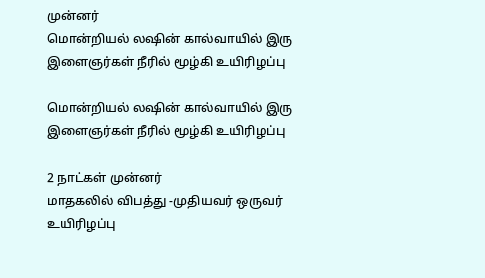முன்னர்
மொன்றியல் லஷின் கால்வாயில் இரு இளைஞர்கள் நீரில் மூழ்கி உயிரிழப்பு

மொன்றியல் லஷின் கால்வாயில் இரு இளைஞர்கள் நீரில் மூழ்கி உயிரிழப்பு

2 நாட்கள் முன்னர்
மாதகலில் விபத்து -முதியவர் ஒருவர்  உயிரிழப்பு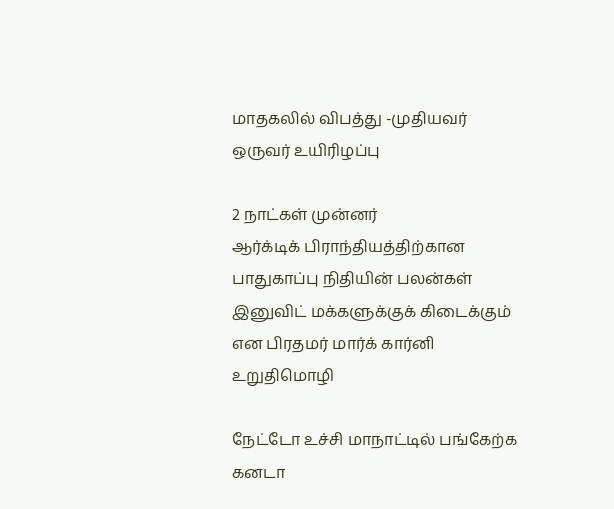மாதகலில் விபத்து -முதியவர் ஒருவர் உயிரிழப்பு

2 நாட்கள் முன்னர்
ஆர்க்டிக் பிராந்தியத்திற்கான பாதுகாப்பு நிதியின் பலன்கள் இனுவிட் மக்களுக்குக் கிடைக்கும் என பிரதமர் மார்க் கார்னி உறுதிமொழி

நேட்டோ உச்சி மாநாட்டில் பங்கேற்க கனடா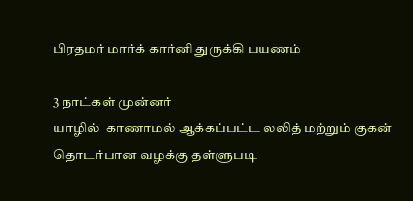பிரதமர் மார்க் கார்னி துருக்கி பயணம்

3 நாட்கள் முன்னர்
யாழில்  காணாமல் ஆக்கப்பட்ட லலித் மற்றும் குகன் தொடர்பான வழக்கு தள்ளுபடி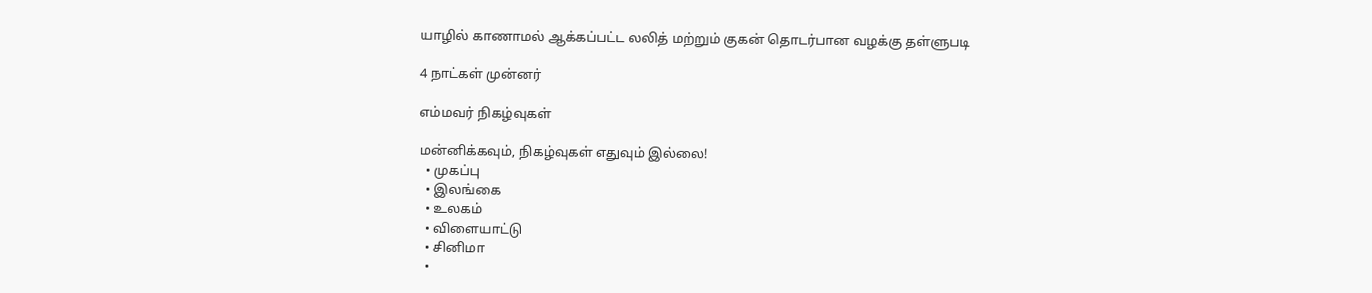யாழில் காணாமல் ஆக்கப்பட்ட லலித் மற்றும் குகன் தொடர்பான வழக்கு தள்ளுபடி

4 நாட்கள் முன்னர்

எம்மவர் நிகழ்வுகள்

மன்னிக்கவும், நிகழ்வுகள் எதுவும் இல்லை!
  • முகப்பு
  • இலங்கை
  • உலகம்
  • விளையாட்டு
  • சினிமா
  •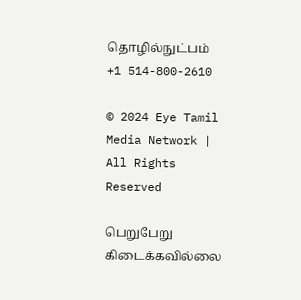தொழில்நுட்பம்
+1 514-800-2610

© 2024 Eye Tamil Media Network | All Rights Reserved

பெறுபேறு கிடைக்கவில்லை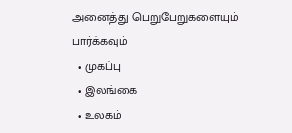அனைத்து பெறுபேறுகளையும் பார்க்கவும்
  • முகப்பு
  • இலங்கை
  • உலகம்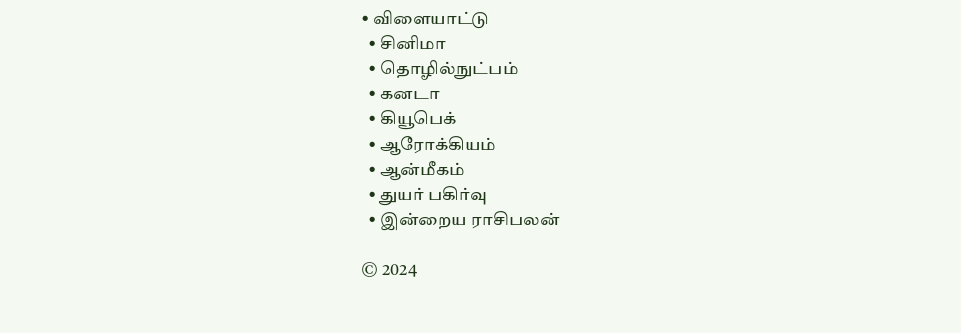• விளையாட்டு
  • சினிமா
  • தொழில்நுட்பம்
  • கனடா
  • கியூபெக்
  • ஆரோக்கியம்
  • ஆன்மீகம்
  • துயர் பகிர்வு
  • இன்றைய ராசிபலன்

© 2024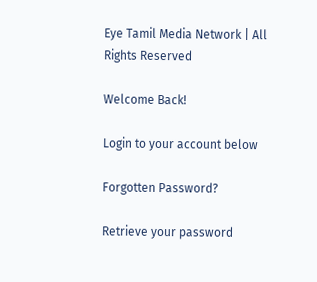Eye Tamil Media Network | All Rights Reserved

Welcome Back!

Login to your account below

Forgotten Password?

Retrieve your password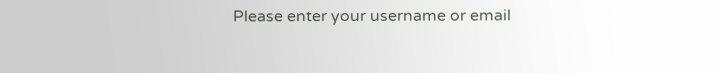Please enter your username or email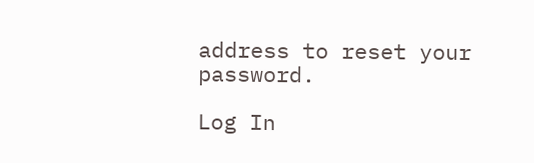address to reset your password.

Log In